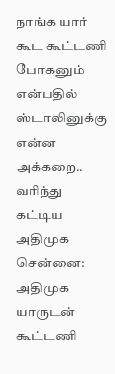நாங்க யார் கூட கூட்டணி போகனும் என்பதில் ஸ்டாலினுக்கு என்ன அக்கறை.. வரிந்து கட்டிய அதிமுக
சென்னை: அதிமுக யாருடன் கூட்டணி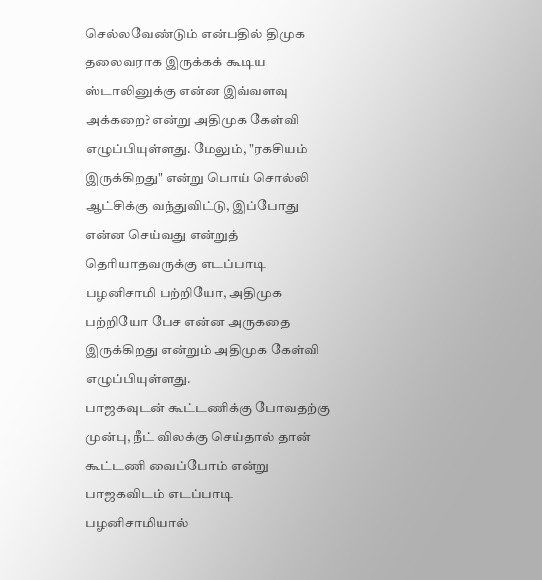செல்லவேண்டும் என்பதில் திமுக தலைவராக இருக்கக் கூடிய ஸ்டாலினுக்கு என்ன இவ்வளவு அக்கறை? என்று அதிமுக கேள்வி எழுப்பியுள்ளது. மேலும், "ரகசியம் இருக்கிறது" என்று பொய் சொல்லி ஆட்சிக்கு வந்துவிட்டு, இப்போது என்ன செய்வது என்றுத் தெரியாதவருக்கு எடப்பாடி பழனிசாமி பற்றியோ, அதிமுக பற்றியோ பேச என்ன அருகதை இருக்கிறது என்றும் அதிமுக கேள்வி எழுப்பியுள்ளது.
பாஜகவுடன் கூட்டணிக்கு போவதற்கு முன்பு, நீட் விலக்கு செய்தால் தான் கூட்டணி வைப்போம் என்று பாஜகவிடம் எடப்பாடி பழனிசாமியால்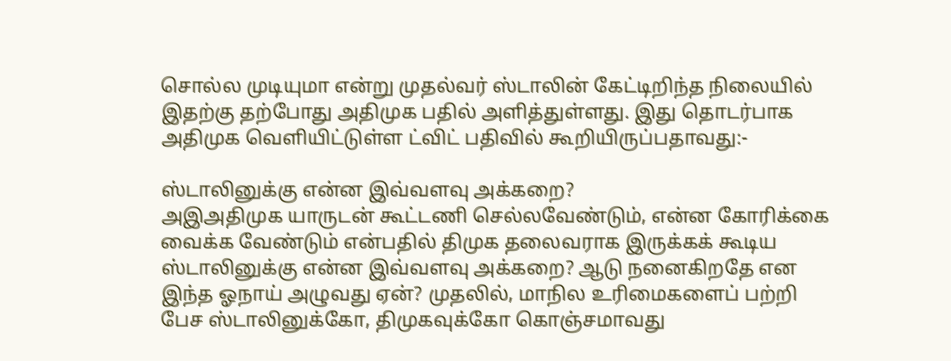சொல்ல முடியுமா என்று முதல்வர் ஸ்டாலின் கேட்டிறிந்த நிலையில் இதற்கு தற்போது அதிமுக பதில் அளித்துள்ளது. இது தொடர்பாக அதிமுக வெளியிட்டுள்ள ட்விட் பதிவில் கூறியிருப்பதாவது:-

ஸ்டாலினுக்கு என்ன இவ்வளவு அக்கறை?
அஇஅதிமுக யாருடன் கூட்டணி செல்லவேண்டும், என்ன கோரிக்கை வைக்க வேண்டும் என்பதில் திமுக தலைவராக இருக்கக் கூடிய ஸ்டாலினுக்கு என்ன இவ்வளவு அக்கறை? ஆடு நனைகிறதே என இந்த ஓநாய் அழுவது ஏன்? முதலில், மாநில உரிமைகளைப் பற்றி பேச ஸ்டாலினுக்கோ, திமுகவுக்கோ கொஞ்சமாவது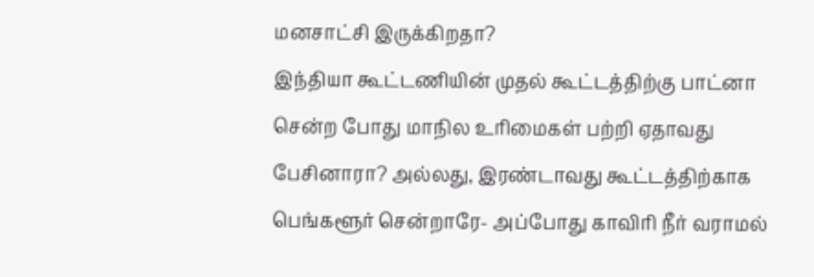மனசாட்சி இருக்கிறதா?
இந்தியா கூட்டணியின் முதல் கூட்டத்திற்கு பாட்னா சென்ற போது மாநில உரிமைகள் பற்றி ஏதாவது பேசினாரா? அல்லது, இரண்டாவது கூட்டத்திற்காக பெங்களூர் சென்றாரே- அப்போது காவிரி நீர் வராமல்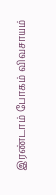இரண்டாம் போகம் விவசாயம்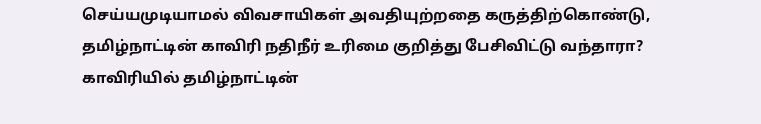செய்யமுடியாமல் விவசாயிகள் அவதியுற்றதை கருத்திற்கொண்டு, தமிழ்நாட்டின் காவிரி நதிநீர் உரிமை குறித்து பேசிவிட்டு வந்தாரா?
காவிரியில் தமிழ்நாட்டின்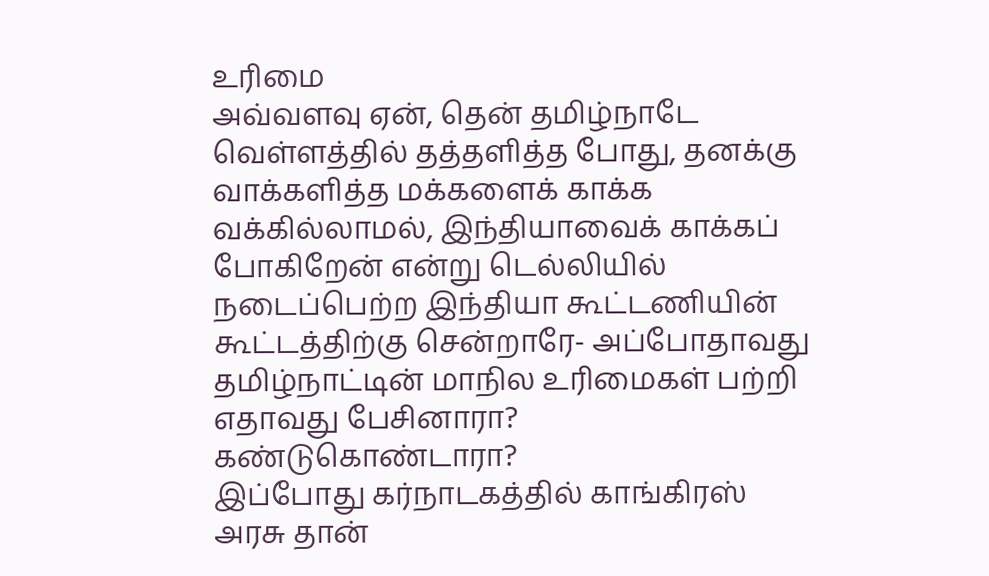உரிமை
அவ்வளவு ஏன், தென் தமிழ்நாடே வெள்ளத்தில் தத்தளித்த போது, தனக்கு வாக்களித்த மக்களைக் காக்க வக்கில்லாமல், இந்தியாவைக் காக்கப் போகிறேன் என்று டெல்லியில் நடைப்பெற்ற இந்தியா கூட்டணியின் கூட்டத்திற்கு சென்றாரே- அப்போதாவது தமிழ்நாட்டின் மாநில உரிமைகள் பற்றி எதாவது பேசினாரா? கண்டுகொண்டாரா?
இப்போது கர்நாடகத்தில் காங்கிரஸ் அரசு தான்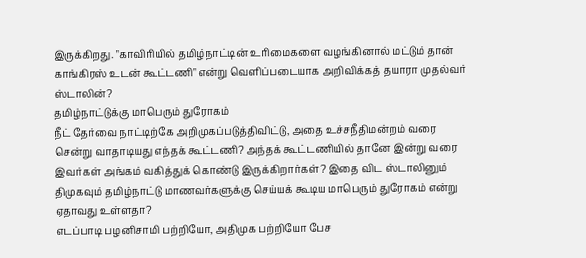இருக்கிறது. "காவிரியில் தமிழ்நாட்டின் உரிமைகளை வழங்கினால் மட்டும் தான் காங்கிரஸ் உடன் கூட்டணி" என்று வெளிப்படையாக அறிவிக்கத் தயாரா முதல்வர் ஸ்டாலின்?
தமிழ்நாட்டுக்கு மாபெரும் துரோகம்
நீட் தேர்வை நாட்டிற்கே அறிமுகப்படுத்திவிட்டு, அதை உச்சநீதிமன்றம் வரை சென்று வாதாடியது எந்தக் கூட்டணி? அந்தக் கூட்டணியில் தானே இன்று வரை இவர்கள் அங்கம் வகித்துக் கொண்டு இருக்கிறார்கள்? இதை விட ஸ்டாலினும் திமுகவும் தமிழ்நாட்டு மாணவர்களுக்கு செய்யக் கூடிய மாபெரும் துரோகம் என்று ஏதாவது உள்ளதா?
எடப்பாடி பழனிசாமி பற்றியோ, அதிமுக பற்றியோ பேச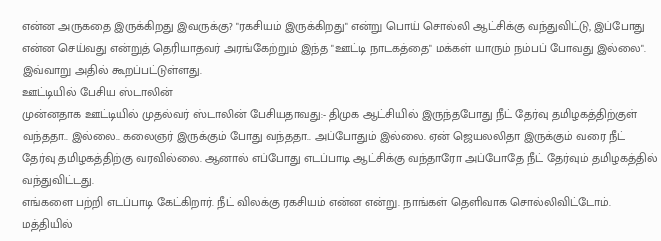என்ன அருகதை இருக்கிறது இவருக்கு? "ரகசியம் இருக்கிறது" என்று பொய் சொல்லி ஆட்சிக்கு வந்துவிட்டு, இப்போது என்ன செய்வது என்றுத் தெரியாதவர் அரங்கேற்றும் இந்த "ஊட்டி நாடகத்தை" மக்கள் யாரும் நம்பப் போவது இல்லை". இவ்வாறு அதில் கூறப்பட்டுள்ளது.
ஊட்டியில் பேசிய ஸ்டாலின்
முன்னதாக ஊட்டியில் முதல்வர் ஸ்டாலின் பேசியதாவது:- திமுக ஆட்சியில் இருந்தபோது நீட் தேர்வு தமிழகத்திற்குள் வந்ததா.. இல்லை.. கலைஞர் இருக்கும் போது வந்ததா.. அப்போதும் இல்லை. ஏன் ஜெயலலிதா இருக்கும் வரை நீட் தேர்வு தமிழகத்திற்கு வரவில்லை. ஆனால் எப்போது எடப்பாடி ஆட்சிக்கு வந்தாரோ அப்போதே நீட் தேர்வும் தமிழகத்தில் வந்துவிட்டது.
எங்களை பற்றி எடப்பாடி கேட்கிறார். நீட் விலக்கு ரகசியம் என்ன என்று. நாங்கள் தெளிவாக சொல்லிவிட்டோம். மத்தியில்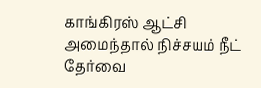காங்கிரஸ் ஆட்சி அமைந்தால் நிச்சயம் நீட் தேர்வை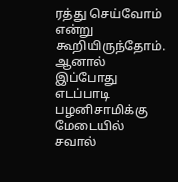ரத்து செய்வோம் என்று கூறியிருந்தோம். ஆனால் இப்போது எடப்பாடி பழனிசாமிக்கு மேடையில் சவால்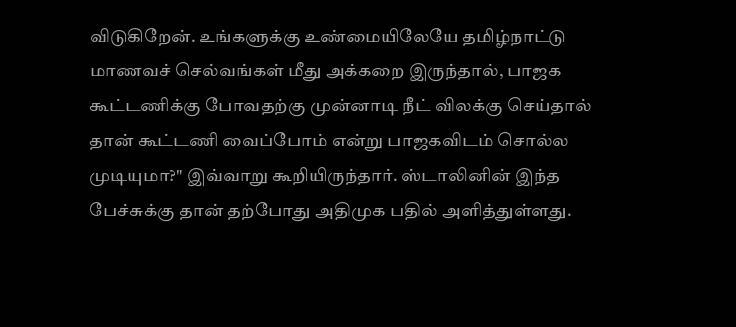விடுகிறேன். உங்களுக்கு உண்மையிலேயே தமிழ்நாட்டு மாணவச் செல்வங்கள் மீது அக்கறை இருந்தால், பாஜக கூட்டணிக்கு போவதற்கு முன்னாடி நீட் விலக்கு செய்தால் தான் கூட்டணி வைப்போம் என்று பாஜகவிடம் சொல்ல முடியுமா?" இவ்வாறு கூறியிருந்தார். ஸ்டாலினின் இந்த பேச்சுக்கு தான் தற்போது அதிமுக பதில் அளித்துள்ளது.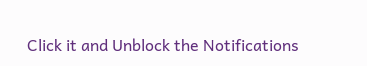Click it and Unblock the Notifications